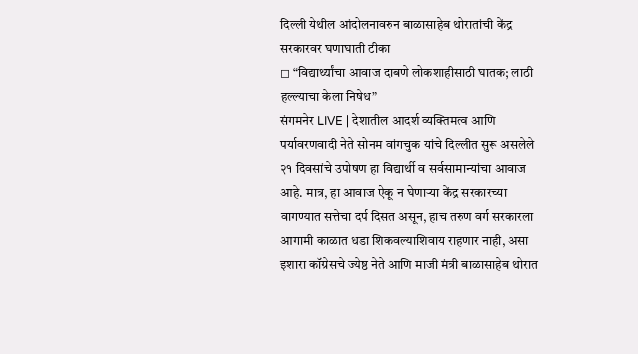दिल्ली येथील आंदोलनावरुन बाळासाहेब थोरातांची केंद्र सरकारवर घणाघाती टीका
◻ “विद्यार्थ्यांचा आवाज दाबणे लोकशाहीसाठी घातक; लाठी हल्ल्याचा केला निषेध”
संगमनेर LIVE | देशातील आदर्श व्यक्तिमत्व आणि पर्यावरणवादी नेते सोनम वांगचुक यांचे दिल्लीत सुरू असलेले २१ दिवसांचे उपोषण हा विद्यार्थी व सर्वसामान्यांचा आवाज आहे. मात्र, हा आवाज ऐकू न घेणाऱ्या केंद्र सरकारच्या वागण्यात सत्तेचा दर्प दिसत असून, हाच तरुण वर्ग सरकारला आगामी काळात धडा शिकवल्याशिवाय राहणार नाही, असा इशारा कॉग्रेसचे ज्येष्ठ नेते आणि माजी मंत्री बाळासाहेब थोरात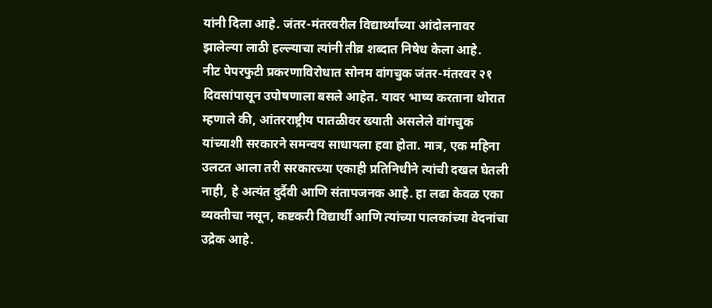यांनी दिला आहे. जंतर-मंतरवरील विद्यार्थ्यांच्या आंदोलनावर झालेल्या लाठी हल्ल्याचा त्यांनी तीव्र शब्दात निषेध केला आहे.
नीट पेपरफुटी प्रकरणाविरोधात सोनम वांगचुक जंतर-मंतरवर २१ दिवसांपासून उपोषणाला बसले आहेत. यावर भाष्य करताना थोरात म्हणाले की, आंतरराष्ट्रीय पातळीवर ख्याती असलेले वांगचुक यांच्याशी सरकारने समन्वय साधायला हवा होता. मात्र, एक महिना उलटत आला तरी सरकारच्या एकाही प्रतिनिधीने त्यांची दखल घेतली नाही, हे अत्यंत दुर्दैवी आणि संतापजनक आहे. हा लढा केवळ एका व्यक्तीचा नसून, कष्टकरी विद्यार्थी आणि त्यांच्या पालकांच्या वेदनांचा उद्रेक आहे.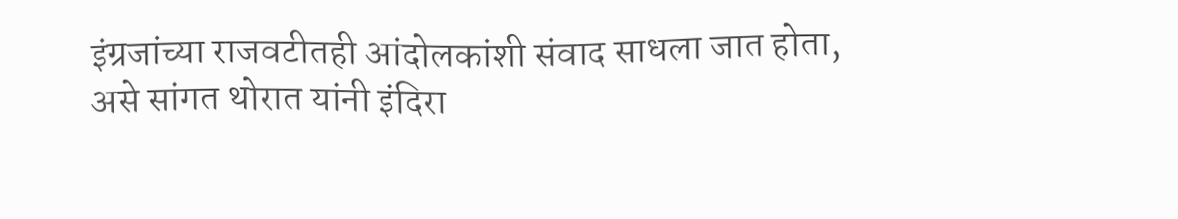इंग्रजांच्या राजवटीतही आंदोलकांशी संवाद साधला जात होता, असे सांगत थोरात यांनी इंदिरा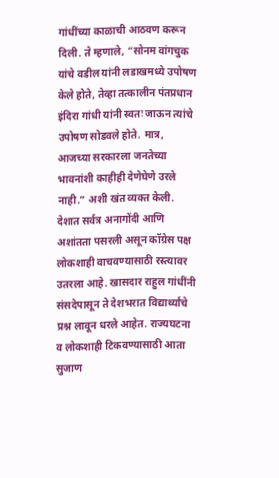गांधींच्या काळाची आठवण करून दिली. ते म्हणाले, “सोनम वांगचुक यांचे वडील यांनी लडाखमध्ये उपोषण केले होते, तेव्हा तत्कालीन पंतप्रधान इंदिरा गांधी यांनी स्वतः जाऊन त्यांचे उपोषण सोडवले होते. मात्र, आजच्या सरकारला जनतेच्या भावनांशी काहीही देणेघेणे उरले नाही.” अशी खंत व्यक्त केली.
देशात सर्वत्र अनागोंदी आणि अशांतता पसरली असून कॉग्रेस पक्ष लोकशाही वाचवण्यासाठी रस्त्यावर उतरला आहे. खासदार राहुल गांधींनी संसदेपासून ते देशभरात विद्यार्थ्यांचे प्रश्न लावून धरले आहेत. राज्यघटना व लोकशाही टिकवण्यासाठी आता सुजाण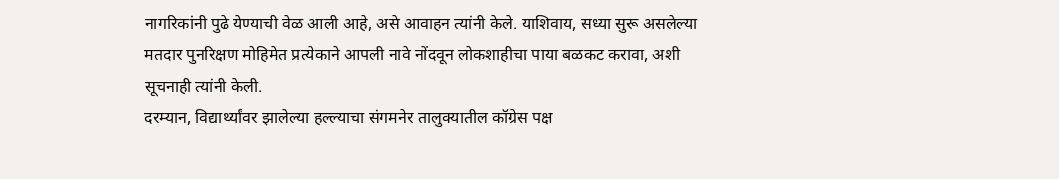नागरिकांनी पुढे येण्याची वेळ आली आहे, असे आवाहन त्यांनी केले. याशिवाय, सध्या सुरू असलेल्या मतदार पुनरिक्षण मोहिमेत प्रत्येकाने आपली नावे नोंदवून लोकशाहीचा पाया बळकट करावा, अशी सूचनाही त्यांनी केली.
दरम्यान, विद्यार्थ्यांवर झालेल्या हल्ल्याचा संगमनेर तालुक्यातील कॉग्रेस पक्ष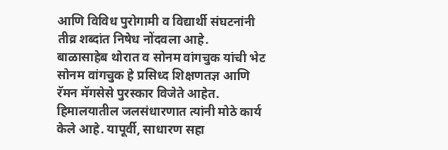आणि विविध पुरोगामी व विद्यार्थी संघटनांनी तीव्र शब्दांत निषेध नोंदवला आहे.
बाळासाहेब थोरात व सोनम वांगचुक यांची भेट
सोनम वांगचुक हे प्रसिध्द शिक्षणतज्ञ आणि रॅमन मॅगसेसे पुरस्कार विजेते आहेत. हिमालयातील जलसंधारणात त्यांनी मोठे कार्य केले आहे. यापूर्वी, साधारण सहा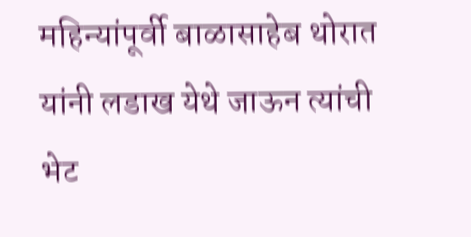महिन्यांपूर्वी बाळासाहेब थोरात यांनी लडाख येथे जाऊन त्यांची भेट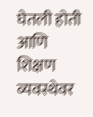घेतली होती आणि शिक्षण व्यवस्थेवर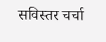सविस्तर चर्चा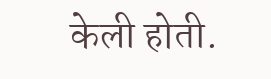केली होती.